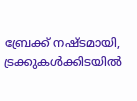ബ്രേക്ക് നഷ്ടമായി, ട്രക്കുകള്‍ക്കിടയില്‍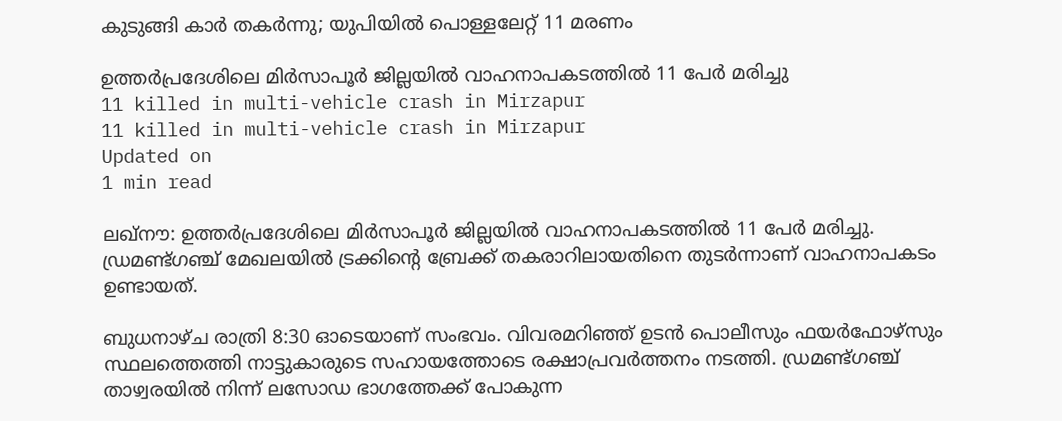കുടുങ്ങി കാര്‍ തകര്‍ന്നു; യുപിയില്‍ പൊള്ളലേറ്റ് 11 മരണം

ഉത്തര്‍പ്രദേശിലെ മിര്‍സാപൂര്‍ ജില്ലയില്‍ വാഹനാപകടത്തില്‍ 11 പേര്‍ മരിച്ചു
11 killed in multi-vehicle crash in Mirzapur
11 killed in multi-vehicle crash in Mirzapur
Updated on
1 min read

ലഖ്‌നൗ: ഉത്തര്‍പ്രദേശിലെ മിര്‍സാപൂര്‍ ജില്ലയില്‍ വാഹനാപകടത്തില്‍ 11 പേര്‍ മരിച്ചു. ഡ്രമണ്ട്ഗഞ്ച് മേഖലയില്‍ ട്രക്കിന്റെ ബ്രേക്ക് തകരാറിലായതിനെ തുടര്‍ന്നാണ് വാഹനാപകടം ഉണ്ടായത്.

ബുധനാഴ്ച രാത്രി 8:30 ഓടെയാണ് സംഭവം. വിവരമറിഞ്ഞ് ഉടന്‍ പൊലീസും ഫയര്‍ഫോഴ്സും സ്ഥലത്തെത്തി നാട്ടുകാരുടെ സഹായത്തോടെ രക്ഷാപ്രവര്‍ത്തനം നടത്തി. ഡ്രമണ്ട്ഗഞ്ച് താഴ്വരയില്‍ നിന്ന് ലസോഡ ഭാഗത്തേക്ക് പോകുന്ന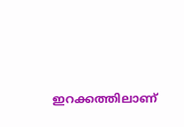ഇറക്കത്തിലാണ്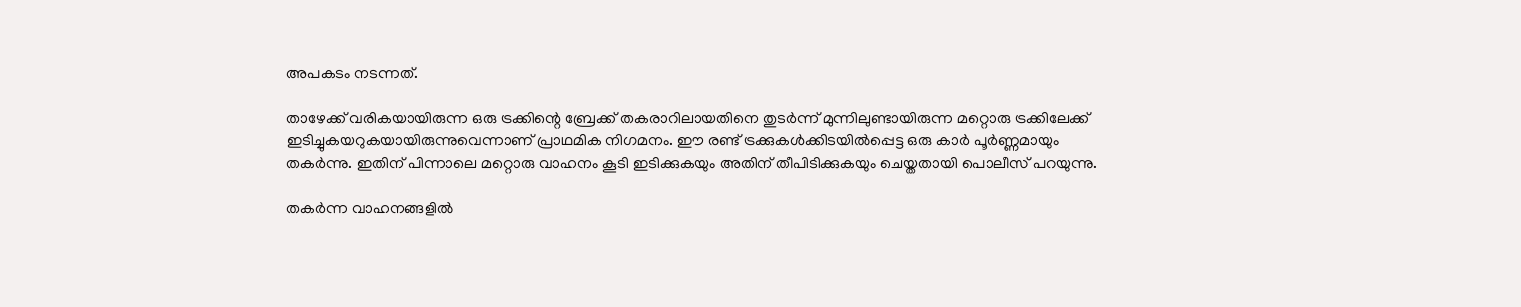അപകടം നടന്നത്.

താഴേക്ക് വരികയായിരുന്ന ഒരു ട്രക്കിന്റെ ബ്രേക്ക് തകരാറിലായതിനെ തുടര്‍ന്ന് മുന്നിലുണ്ടായിരുന്ന മറ്റൊരു ട്രക്കിലേക്ക് ഇടിച്ചുകയറുകയായിരുന്നുവെന്നാണ് പ്രാഥമിക നിഗമനം. ഈ രണ്ട് ട്രക്കുകള്‍ക്കിടയില്‍പ്പെട്ട ഒരു കാര്‍ പൂര്‍ണ്ണമായും തകര്‍ന്നു. ഇതിന് പിന്നാലെ മറ്റൊരു വാഹനം കൂടി ഇടിക്കുകയും അതിന് തീപിടിക്കുകയും ചെയ്തതായി പൊലീസ് പറയുന്നു.

തകര്‍ന്ന വാഹനങ്ങളില്‍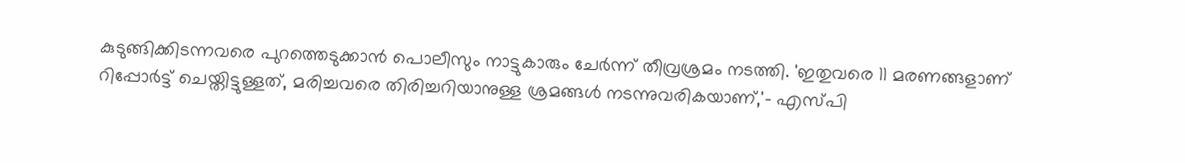കുടുങ്ങിക്കിടന്നവരെ പുറത്തെടുക്കാന്‍ പൊലീസും നാട്ടുകാരും ചേര്‍ന്ന് തീവ്രശ്രമം നടത്തി. 'ഇതുവരെ 11 മരണങ്ങളാണ് റിപ്പോര്‍ട്ട് ചെയ്തിട്ടുള്ളത്, മരിച്ചവരെ തിരിച്ചറിയാനുള്ള ശ്രമങ്ങള്‍ നടന്നുവരികയാണ്,'- എസ്പി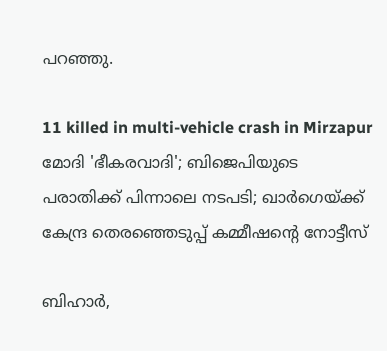പറഞ്ഞു.

11 killed in multi-vehicle crash in Mirzapur
മോദി 'ഭീകരവാദി'; ബിജെപിയുടെ പരാതിക്ക് പിന്നാലെ നടപടി; ഖാര്‍ഗെയ്ക്ക് കേന്ദ്ര തെരഞ്ഞെടുപ്പ് കമ്മീഷന്റെ നോട്ടീസ്

ബിഹാര്‍,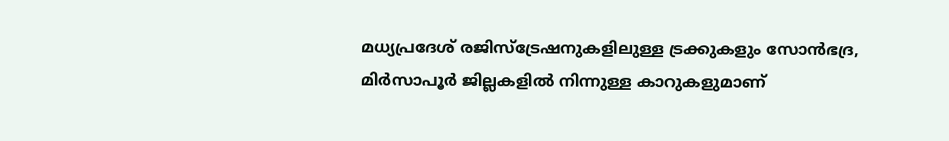മധ്യപ്രദേശ് രജിസ്ട്രേഷനുകളിലുള്ള ട്രക്കുകളും സോന്‍ഭദ്ര, മിര്‍സാപൂര്‍ ജില്ലകളില്‍ നിന്നുള്ള കാറുകളുമാണ്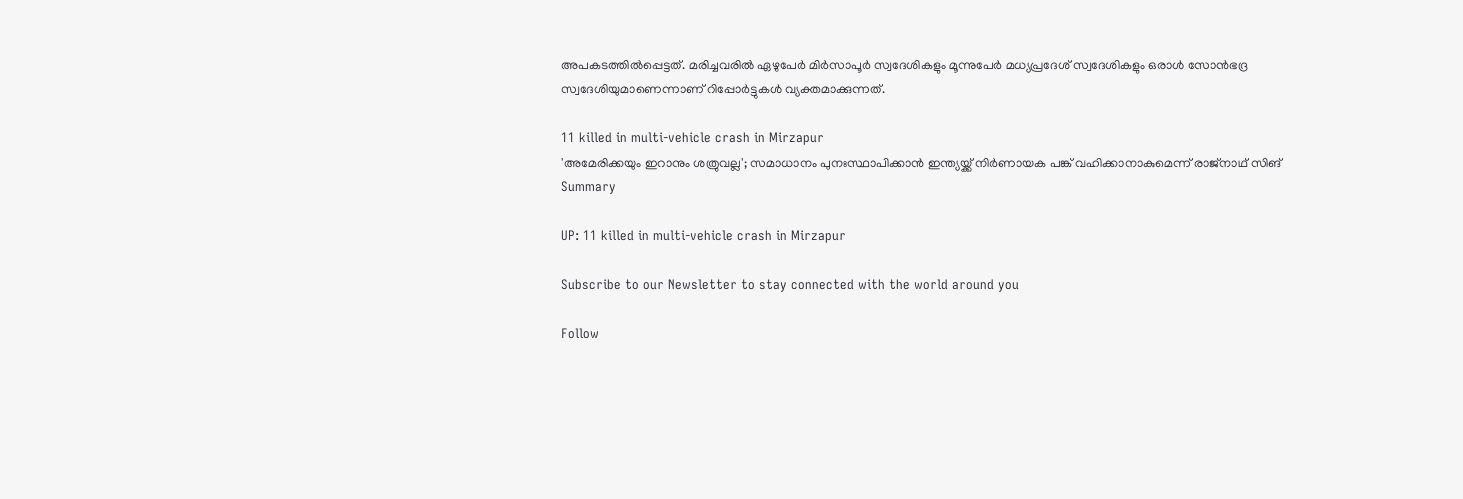അപകടത്തില്‍പ്പെട്ടത്. മരിച്ചവരില്‍ ഏഴുപേര്‍ മിര്‍സാപൂര്‍ സ്വദേശികളും മൂന്നുപേര്‍ മധ്യപ്രദേശ് സ്വദേശികളും ഒരാള്‍ സോന്‍ഭദ്ര സ്വദേശിയുമാണെന്നാണ് റിപ്പോര്‍ട്ടുകള്‍ വ്യക്തമാക്കുന്നത്.

11 killed in multi-vehicle crash in Mirzapur
'അമേരിക്കയും ഇറാനും ശത്രുവല്ല'; സമാധാനം പുനഃസ്ഥാപിക്കാൻ ഇന്ത്യയ്ക്ക് നിർണായക പങ്ക് വഹിക്കാനാകുമെന്ന് രാജ്നാഥ് സിങ്
Summary

UP: 11 killed in multi-vehicle crash in Mirzapur

Subscribe to our Newsletter to stay connected with the world around you

Follow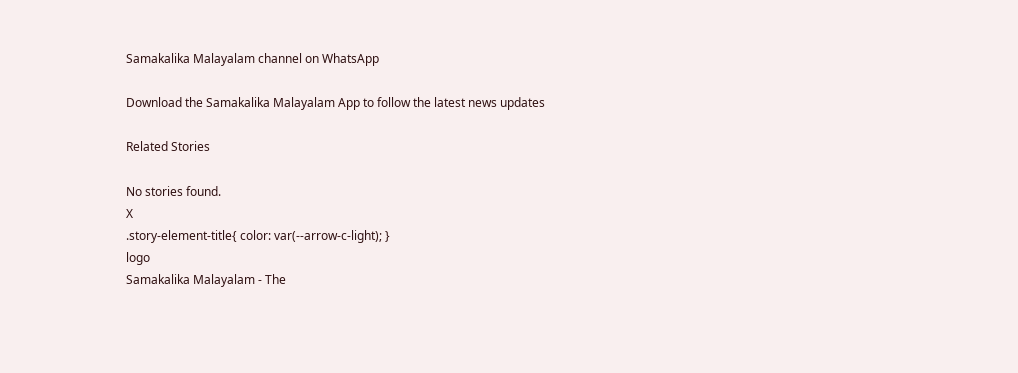Samakalika Malayalam channel on WhatsApp

Download the Samakalika Malayalam App to follow the latest news updates

Related Stories

No stories found.
X
.story-element-title{ color: var(--arrow-c-light); }
logo
Samakalika Malayalam - The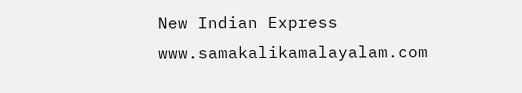New Indian Express
www.samakalikamalayalam.com